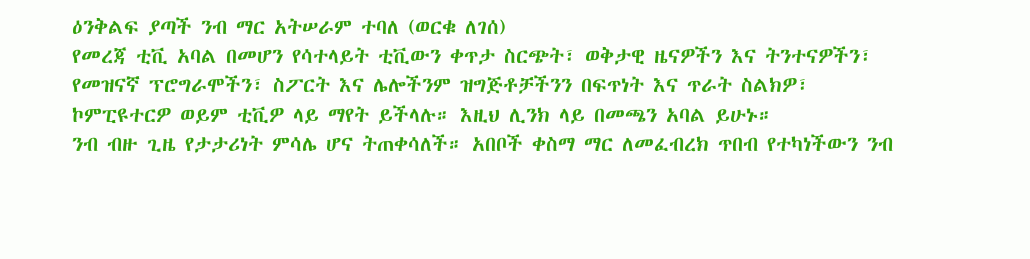ዕንቅልፍ ያጣች ንብ ማር አትሠራም ተባለ (ወርቁ ለገሰ)
የመረጃ ቲቪ አባል በመሆን የሳተላይት ቲቪውን ቀጥታ ስርጭት፣ ወቅታዊ ዜናዎችን እና ትንተናዎችን፣ የመዝናኛ ፕሮግራሞችን፣ ስፖርት እና ሌሎችንም ዝግጅቶቻችንን በፍጥነት እና ጥራት ስልክዎ፣ ኮምፒዩተርዎ ወይም ቲቪዎ ላይ ማየት ይችላሉ። እዚህ ሊንክ ላይ በመጫን አባል ይሁኑ።
ንብ ብዙ ጊዜ የታታሪነት ምሳሌ ሆና ትጠቀሳለች። አበቦች ቀስማ ማር ለመፈብረክ ጥበብ የተካነችውን ንብ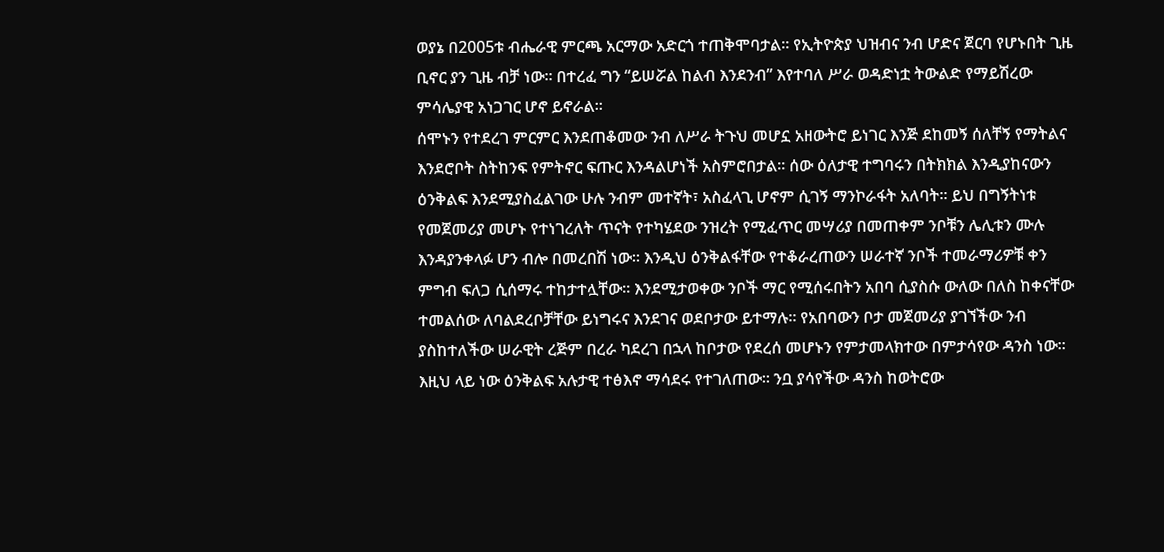ወያኔ በ2005ቱ ብሔራዊ ምርጫ አርማው አድርጎ ተጠቅሞባታል። የኢትዮጵያ ህዝብና ንብ ሆድና ጀርባ የሆኑበት ጊዜ ቢኖር ያን ጊዜ ብቻ ነው። በተረፈ ግን “ይሠሯል ከልብ እንደንብ” እየተባለ ሥራ ወዳድነቷ ትውልድ የማይሽረው ምሳሌያዊ አነጋገር ሆኖ ይኖራል።
ሰሞኑን የተደረገ ምርምር እንደጠቆመው ንብ ለሥራ ትጉህ መሆኗ አዘውትሮ ይነገር እንጅ ደከመኝ ሰለቸኝ የማትልና እንደሮቦት ስትከንፍ የምትኖር ፍጡር እንዳልሆነች አስምሮበታል። ሰው ዕለታዊ ተግባሩን በትክክል እንዲያከናውን ዕንቅልፍ እንደሚያስፈልገው ሁሉ ንብም መተኛት፣ አስፈላጊ ሆኖም ሲገኝ ማንኮራፋት አለባት። ይህ በግኝትነቱ የመጀመሪያ መሆኑ የተነገረለት ጥናት የተካሄደው ንዝረት የሚፈጥር መሣሪያ በመጠቀም ንቦቹን ሌሊቱን ሙሉ እንዳያንቀላፉ ሆን ብሎ በመረበሽ ነው። እንዲህ ዕንቅልፋቸው የተቆራረጠውን ሠራተኛ ንቦች ተመራማሪዎቹ ቀን ምግብ ፍለጋ ሲሰማሩ ተከታተሏቸው። እንደሚታወቀው ንቦች ማር የሚሰሩበትን አበባ ሲያስሱ ውለው በለስ ከቀናቸው ተመልሰው ለባልደረቦቻቸው ይነግሩና እንደገና ወደቦታው ይተማሉ። የአበባውን ቦታ መጀመሪያ ያገኘችው ንብ ያስከተለችው ሠራዊት ረጅም በረራ ካደረገ በኋላ ከቦታው የደረሰ መሆኑን የምታመላክተው በምታሳየው ዳንስ ነው። እዚህ ላይ ነው ዕንቅልፍ አሉታዊ ተፅእኖ ማሳደሩ የተገለጠው። ንቧ ያሳየችው ዳንስ ከወትሮው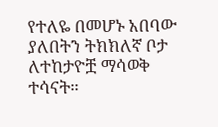የተለዬ በመሆኑ አበባው ያለበትን ትክክለኛ ቦታ ለተከታዮቿ ማሳወቅ ተሳናት።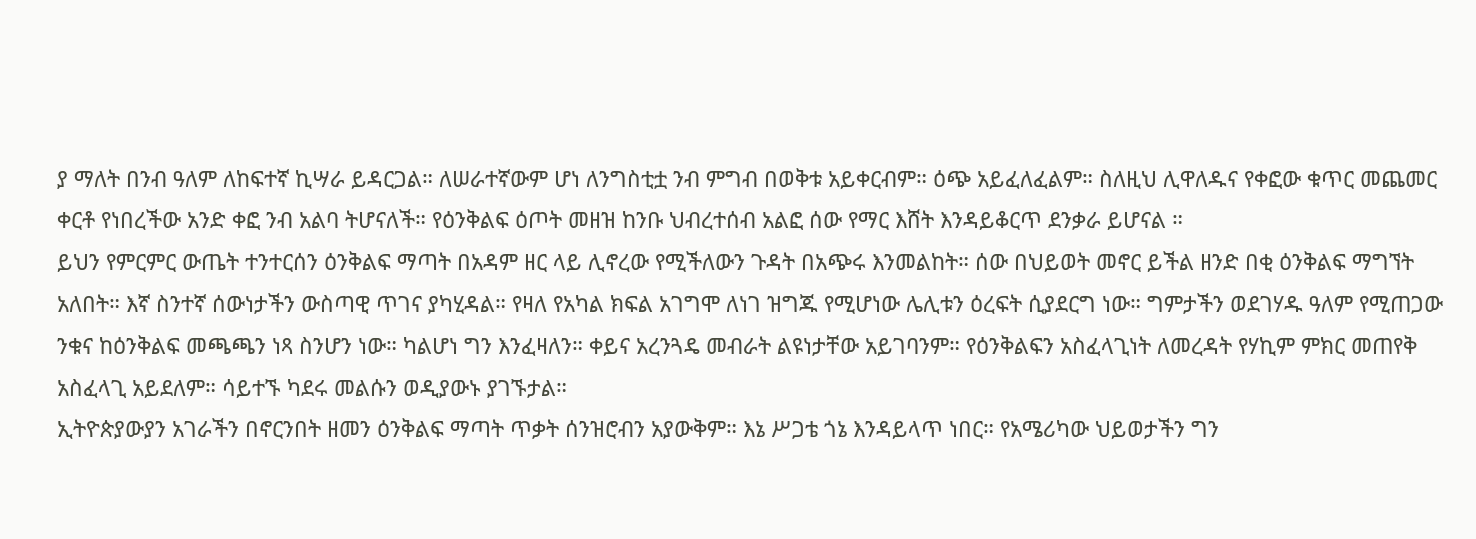ያ ማለት በንብ ዓለም ለከፍተኛ ኪሣራ ይዳርጋል። ለሠራተኛውም ሆነ ለንግስቲቷ ንብ ምግብ በወቅቱ አይቀርብም። ዕጭ አይፈለፈልም። ስለዚህ ሊዋለዱና የቀፎው ቁጥር መጨመር ቀርቶ የነበረችው አንድ ቀፎ ንብ አልባ ትሆናለች። የዕንቅልፍ ዕጦት መዘዝ ከንቡ ህብረተሰብ አልፎ ሰው የማር እሸት እንዳይቆርጥ ደንቃራ ይሆናል ።
ይህን የምርምር ውጤት ተንተርሰን ዕንቅልፍ ማጣት በአዳም ዘር ላይ ሊኖረው የሚችለውን ጉዳት በአጭሩ እንመልከት። ሰው በህይወት መኖር ይችል ዘንድ በቂ ዕንቅልፍ ማግኘት አለበት። እኛ ስንተኛ ሰውነታችን ውስጣዊ ጥገና ያካሂዳል። የዛለ የአካል ክፍል አገግሞ ለነገ ዝግጁ የሚሆነው ሌሊቱን ዕረፍት ሲያደርግ ነው። ግምታችን ወደገሃዱ ዓለም የሚጠጋው ንቁና ከዕንቅልፍ መጫጫን ነጻ ስንሆን ነው። ካልሆነ ግን እንፈዛለን። ቀይና አረንጓዴ መብራት ልዩነታቸው አይገባንም። የዕንቅልፍን አስፈላጊነት ለመረዳት የሃኪም ምክር መጠየቅ አስፈላጊ አይደለም። ሳይተኙ ካደሩ መልሱን ወዲያውኑ ያገኙታል።
ኢትዮጵያውያን አገራችን በኖርንበት ዘመን ዕንቅልፍ ማጣት ጥቃት ሰንዝሮብን አያውቅም። እኔ ሥጋቴ ጎኔ እንዳይላጥ ነበር። የአሜሪካው ህይወታችን ግን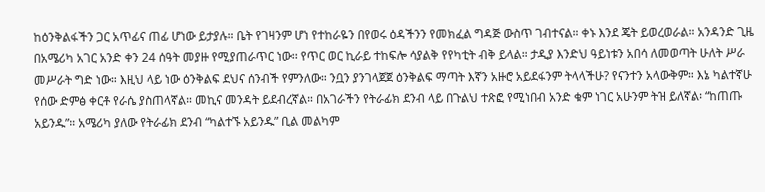ከዕንቅልፋችን ጋር አጥፊና ጠፊ ሆነው ይታያሉ። ቤት የገዛንም ሆነ የተከራዬን በየወሩ ዕዳችንን የመክፈል ግዳጅ ውስጥ ገብተናል። ቀኑ እንደ ጄት ይወረወራል። አንዳንድ ጊዜ በአሜሪካ አገር አንድ ቀን 24 ሰዓት መያዙ የሚያጠራጥር ነው፡፡ የጥር ወር ኪራይ ተከፍሎ ሳያልቅ የየካቲት ብቅ ይላል። ታዲያ እንድህ ዓይነቱን አበሳ ለመወጣት ሁለት ሥራ መሥራት ግድ ነው። እዚህ ላይ ነው ዕንቅልፍ ደህና ሰንብች የምንለው። ንቧን ያንገላጀጀ ዕንቅልፍ ማጣት እኛን አዙሮ አይደፋንም ትላላችሁ? የናንተን አላውቅም። እኔ ካልተኛሁ የሰው ድምፅ ቀርቶ የራሴ ያስጠላኛል። መኪና መንዳት ይደብረኛል። በአገራችን የትራፊክ ደንብ ላይ በጉልህ ተጽፎ የሚነበብ አንድ ቁም ነገር አሁንም ትዝ ይለኛል፡ “ከጠጡ አይንዱ”። አሜሪካ ያለው የትራፊክ ደንብ “ካልተኙ አይንዱ” ቢል መልካም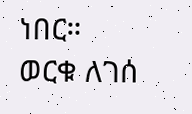ነበር።
ወርቁ ለገሰ